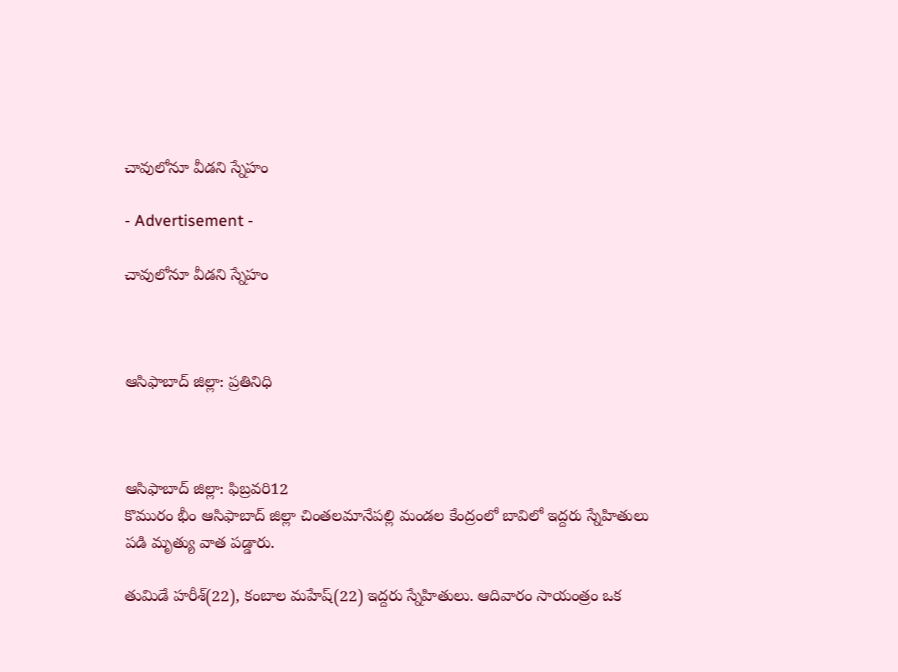చావులోనూ వీడని స్నేహం

- Advertisement -

చావులోనూ వీడని స్నేహం



ఆసిఫాబాద్ జిల్లా: ప్రతినిధి



ఆసిఫాబాద్ జిల్లా: ఫిబ్రవరి12
కొమురం భీం ఆసిఫాబాద్ జిల్లా చింతలమానేపల్లి మండల కేంద్రంలో బావిలో ఇద్దరు స్నేహితులు పడి మృత్యు వాత పడ్డారు.

తుమిడే హరీశ్(22), కంబాల మహేష్(22) ఇద్దరు స్నేహితులు. ఆదివారం సాయంత్రం ఒక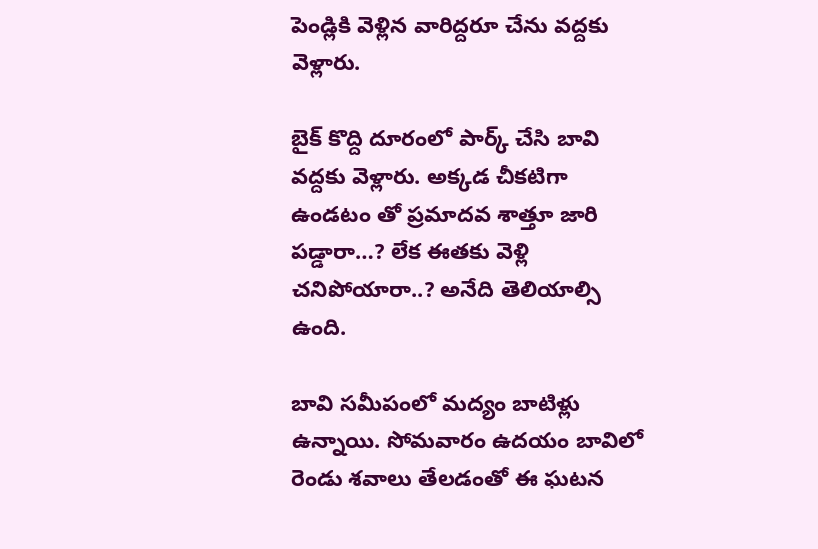పెండ్లికి వెళ్లిన వారిద్దరూ చేను వద్దకు వెళ్లారు.

బైక్ కొద్ది దూరంలో పార్క్ చేసి బావి వద్దకు వెళ్లారు. అక్కడ చీకటిగా ఉండటం తో ప్రమాదవ శాత్తూ జారి పడ్డారా…? లేక ఈతకు వెళ్లి చనిపోయారా..? అనేది తెలియాల్సి ఉంది.

బావి సమీపంలో మద్యం బాటిళ్లు ఉన్నాయి. సోమవారం ఉద‌యం బావిలో రెండు శ‌వాలు తేల‌డంతో ఈ ఘ‌ట‌న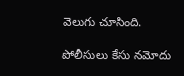వెలుగు చూసింది.

పోలీసులు కేసు నమోదు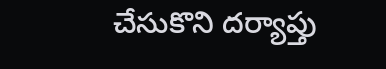చేసుకొని దర్యాప్తు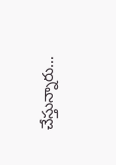చేస్తున్నారు…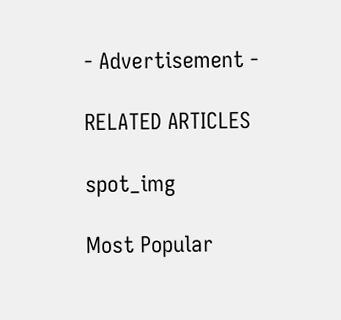- Advertisement -

RELATED ARTICLES

spot_img

Most Popular